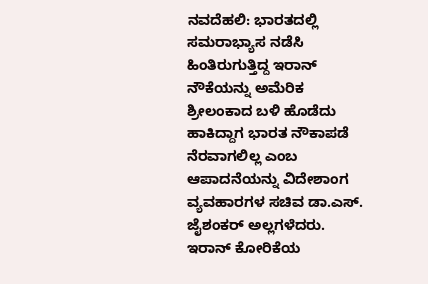ನವದೆಹಲಿ: ಭಾರತದಲ್ಲಿ ಸಮರಾಭ್ಯಾಸ ನಡೆಸಿ ಹಿಂತಿರುಗುತ್ತಿದ್ದ ಇರಾನ್ ನೌಕೆಯನ್ನು ಅಮೆರಿಕ ಶ್ರೀಲಂಕಾದ ಬಳಿ ಹೊಡೆದು ಹಾಕಿದ್ದಾಗ ಭಾರತ ನೌಕಾಪಡೆ ನೆರವಾಗಲಿಲ್ಲ ಎಂಬ ಆಪಾದನೆಯನ್ನು ವಿದೇಶಾಂಗ ವ್ಯವಹಾರಗಳ ಸಚಿವ ಡಾ.ಎಸ್. ಜೈಶಂಕರ್ ಅಲ್ಲಗಳೆದರು.
ಇರಾನ್ ಕೋರಿಕೆಯ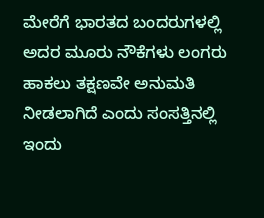ಮೇರೆಗೆ ಭಾರತದ ಬಂದರುಗಳಲ್ಲಿ ಅದರ ಮೂರು ನೌಕೆಗಳು ಲಂಗರು ಹಾಕಲು ತಕ್ಷಣವೇ ಅನುಮತಿ ನೀಡಲಾಗಿದೆ ಎಂದು ಸಂಸತ್ತಿನಲ್ಲಿ ಇಂದು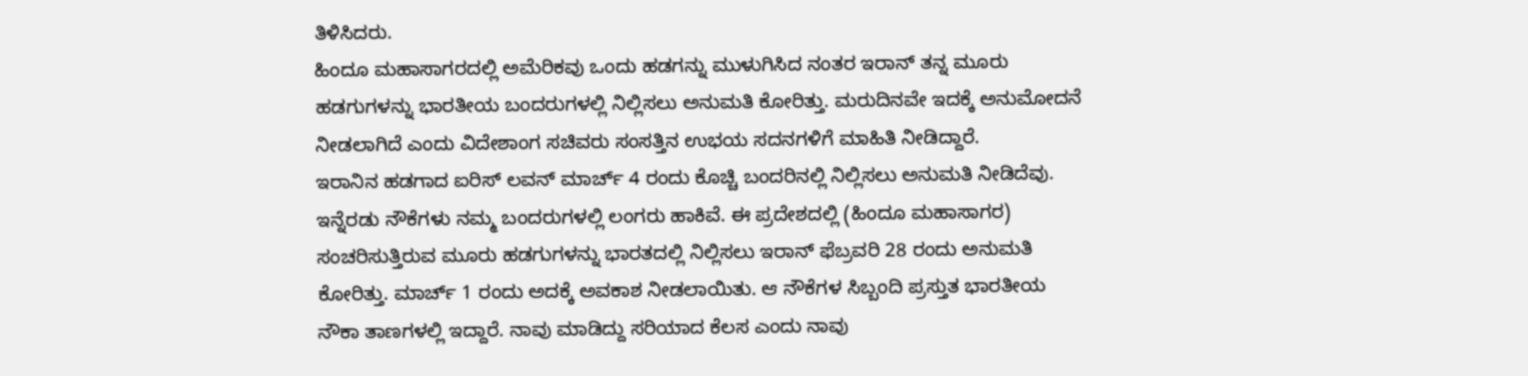ತಿಳಿಸಿದರು.
ಹಿಂದೂ ಮಹಾಸಾಗರದಲ್ಲಿ ಅಮೆರಿಕವು ಒಂದು ಹಡಗನ್ನು ಮುಳುಗಿಸಿದ ನಂತರ ಇರಾನ್ ತನ್ನ ಮೂರು ಹಡಗುಗಳನ್ನು ಭಾರತೀಯ ಬಂದರುಗಳಲ್ಲಿ ನಿಲ್ಲಿಸಲು ಅನುಮತಿ ಕೋರಿತ್ತು. ಮರುದಿನವೇ ಇದಕ್ಕೆ ಅನುಮೋದನೆ ನೀಡಲಾಗಿದೆ ಎಂದು ವಿದೇಶಾಂಗ ಸಚಿವರು ಸಂಸತ್ತಿನ ಉಭಯ ಸದನಗಳಿಗೆ ಮಾಹಿತಿ ನೀಡಿದ್ದಾರೆ.
ಇರಾನಿನ ಹಡಗಾದ ಐರಿಸ್ ಲವನ್ ಮಾರ್ಚ್ 4 ರಂದು ಕೊಚ್ಚಿ ಬಂದರಿನಲ್ಲಿ ನಿಲ್ಲಿಸಲು ಅನುಮತಿ ನೀಡಿದೆವು. ಇನ್ನೆರಡು ನೌಕೆಗಳು ನಮ್ಮ ಬಂದರುಗಳಲ್ಲಿ ಲಂಗರು ಹಾಕಿವೆ. ಈ ಪ್ರದೇಶದಲ್ಲಿ (ಹಿಂದೂ ಮಹಾಸಾಗರ) ಸಂಚರಿಸುತ್ತಿರುವ ಮೂರು ಹಡಗುಗಳನ್ನು ಭಾರತದಲ್ಲಿ ನಿಲ್ಲಿಸಲು ಇರಾನ್ ಫೆಬ್ರವರಿ 28 ರಂದು ಅನುಮತಿ ಕೋರಿತ್ತು. ಮಾರ್ಚ್ 1 ರಂದು ಅದಕ್ಕೆ ಅವಕಾಶ ನೀಡಲಾಯಿತು. ಆ ನೌಕೆಗಳ ಸಿಬ್ಬಂದಿ ಪ್ರಸ್ತುತ ಭಾರತೀಯ ನೌಕಾ ತಾಣಗಳಲ್ಲಿ ಇದ್ದಾರೆ. ನಾವು ಮಾಡಿದ್ದು ಸರಿಯಾದ ಕೆಲಸ ಎಂದು ನಾವು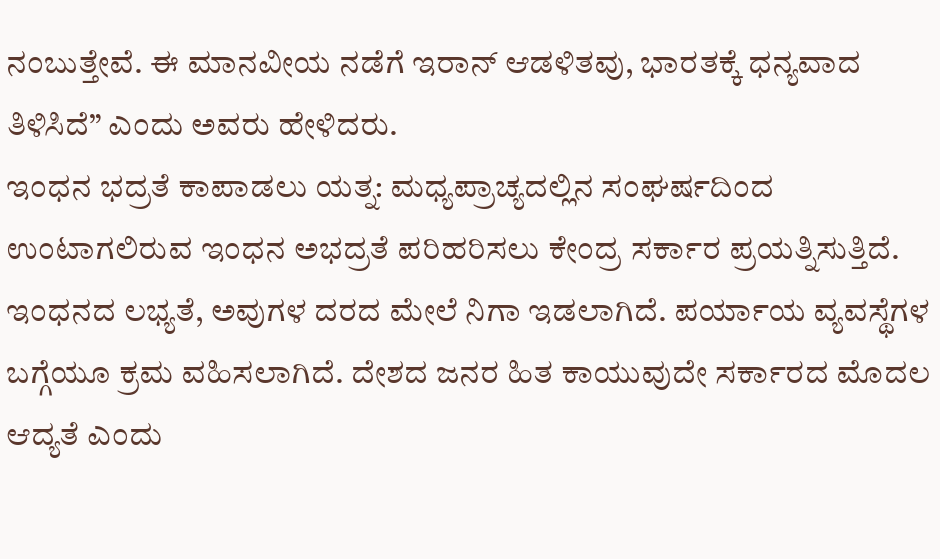ನಂಬುತ್ತೇವೆ. ಈ ಮಾನವೀಯ ನಡೆಗೆ ಇರಾನ್ ಆಡಳಿತವು, ಭಾರತಕ್ಕೆ ಧನ್ಯವಾದ ತಿಳಿಸಿದೆ” ಎಂದು ಅವರು ಹೇಳಿದರು.
ಇಂಧನ ಭದ್ರತೆ ಕಾಪಾಡಲು ಯತ್ನ: ಮಧ್ಯಪ್ರಾಚ್ಯದಲ್ಲಿನ ಸಂಘರ್ಷದಿಂದ ಉಂಟಾಗಲಿರುವ ಇಂಧನ ಅಭದ್ರತೆ ಪರಿಹರಿಸಲು ಕೇಂದ್ರ ಸರ್ಕಾರ ಪ್ರಯತ್ನಿಸುತ್ತಿದೆ. ಇಂಧನದ ಲಭ್ಯತೆ, ಅವುಗಳ ದರದ ಮೇಲೆ ನಿಗಾ ಇಡಲಾಗಿದೆ. ಪರ್ಯಾಯ ವ್ಯವಸ್ಥೆಗಳ ಬಗ್ಗೆಯೂ ಕ್ರಮ ವಹಿಸಲಾಗಿದೆ. ದೇಶದ ಜನರ ಹಿತ ಕಾಯುವುದೇ ಸರ್ಕಾರದ ಮೊದಲ ಆದ್ಯತೆ ಎಂದು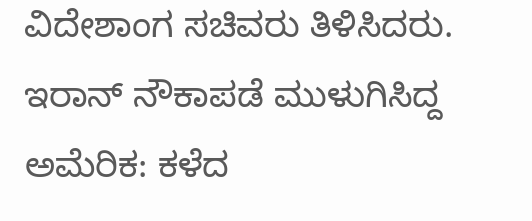ವಿದೇಶಾಂಗ ಸಚಿವರು ತಿಳಿಸಿದರು.
ಇರಾನ್ ನೌಕಾಪಡೆ ಮುಳುಗಿಸಿದ್ದ ಅಮೆರಿಕ: ಕಳೆದ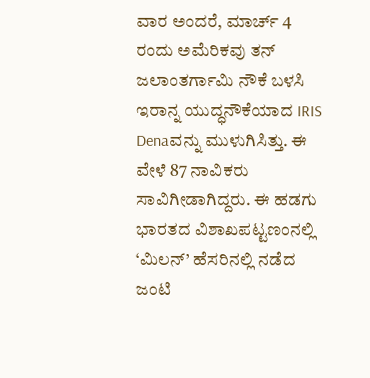ವಾರ ಅಂದರೆ, ಮಾರ್ಚ್ 4 ರಂದು ಅಮೆರಿಕವು ತನ್ ಜಲಾಂತರ್ಗಾಮಿ ನೌಕೆ ಬಳಸಿ ಇರಾನ್ನ ಯುದ್ಧನೌಕೆಯಾದ IRIS Denaವನ್ನು ಮುಳುಗಿಸಿತ್ತು. ಈ ವೇಳೆ 87 ನಾವಿಕರು ಸಾವಿಗೀಡಾಗಿದ್ದರು. ಈ ಹಡಗು ಭಾರತದ ವಿಶಾಖಪಟ್ಟಣಂನಲ್ಲಿ ‘ಮಿಲನ್’ ಹೆಸರಿನಲ್ಲಿ ನಡೆದ ಜಂಟಿ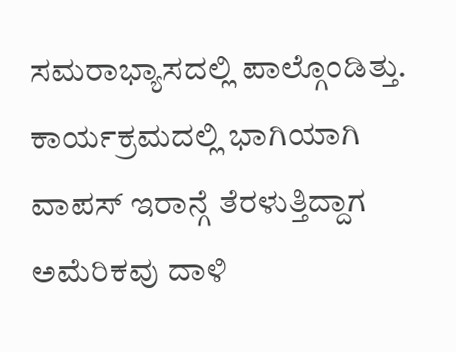ಸಮರಾಭ್ಯಾಸದಲ್ಲಿ ಪಾಲ್ಗೊಂಡಿತ್ತು. ಕಾರ್ಯಕ್ರಮದಲ್ಲಿ ಭಾಗಿಯಾಗಿ ವಾಪಸ್ ಇರಾನ್ಗೆ ತೆರಳುತ್ತಿದ್ದಾಗ ಅಮೆರಿಕವು ದಾಳಿ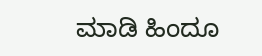ಮಾಡಿ ಹಿಂದೂ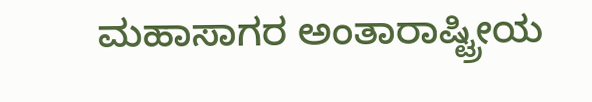ಮಹಾಸಾಗರ ಅಂತಾರಾಷ್ಟ್ರೀಯ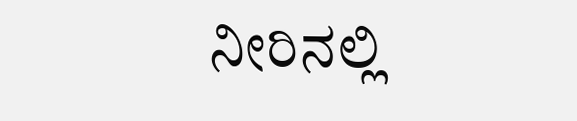ನೀರಿನಲ್ಲಿ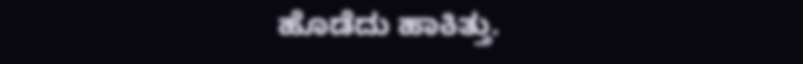ಹೊಡೆದು ಹಾಕಿತ್ತು.